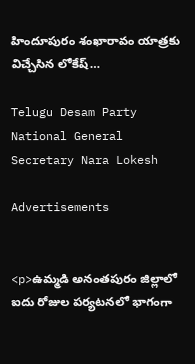హిందూపురం శంఖారావం యాత్రకు విచ్చేసిన లోకేష్…

Telugu Desam Party National General Secretary Nara Lokesh

Advertisements


<p>ఉమ్మడి అనంతపురం జిల్లాలో ఐదు రోజుల పర్యటనలో భాగంగా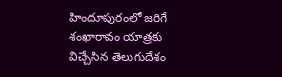హిందూపురంలో జరిగే శంఖారావం యాత్రకు విచ్చేసిన తెలుగుదేశం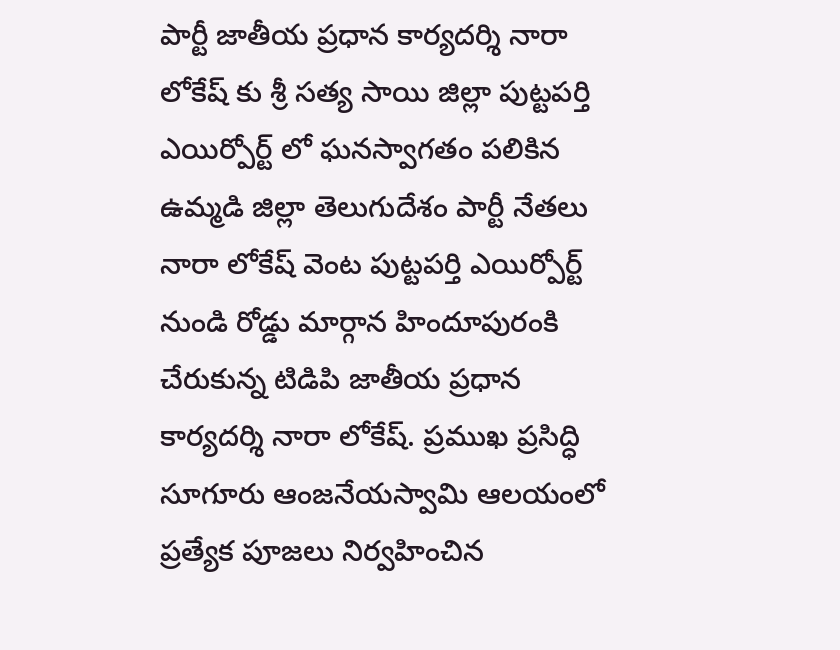పార్టీ జాతీయ ప్రధాన కార్యదర్శి నారా లోకేష్ కు శ్రీ సత్య సాయి జిల్లా పుట్టపర్తి ఎయిర్పోర్ట్ లో ఘనస్వాగతం పలికిన ఉమ్మడి జిల్లా తెలుగుదేశం పార్టీ నేతలు నారా లోకేష్ వెంట పుట్టపర్తి ఎయిర్పోర్ట్ నుండి రోడ్డు మార్గాన హిందూపురంకి చేరుకున్న టిడిపి జాతీయ ప్రధాన కార్యదర్శి నారా లోకేష్. ప్రముఖ ప్రసిద్ధి సూగూరు ఆంజనేయస్వామి ఆలయంలో ప్రత్యేక పూజలు నిర్వహించిన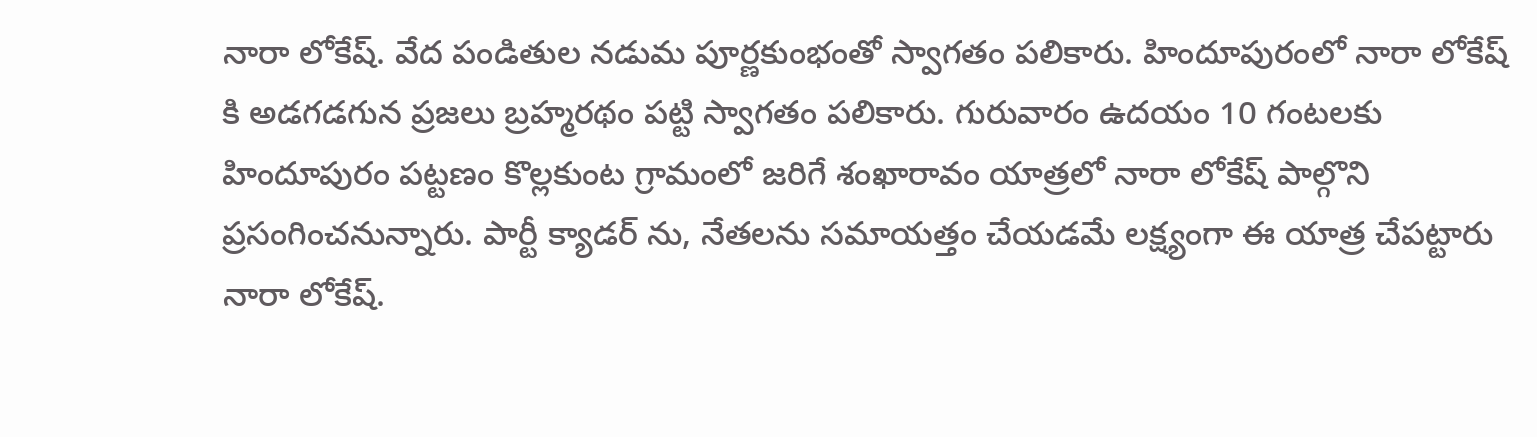నారా లోకేష్. వేద పండితుల నడుమ పూర్ణకుంభంతో స్వాగతం పలికారు. హిందూపురంలో నారా లోకేష్ కి అడగడగున ప్రజలు బ్రహ్మరథం పట్టి స్వాగతం పలికారు. గురువారం ఉదయం 10 గంటలకు హిందూపురం పట్టణం కొల్లకుంట గ్రామంలో జరిగే శంఖారావం యాత్రలో నారా లోకేష్ పాల్గొని ప్రసంగించనున్నారు. పార్టీ క్యాడర్ ను, నేతలను సమాయత్తం చేయడమే లక్ష్యంగా ఈ యాత్ర చేపట్టారు నారా లోకేష్.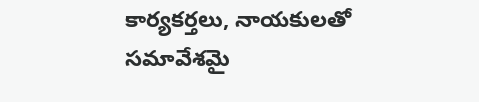కార్యకర్తలు, నాయకులతో సమావేశమై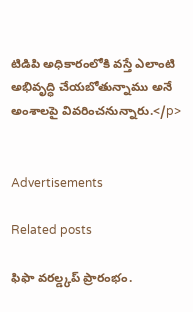టిడిపి అధికారంలోకి వస్తే ఎలాంటి అభివృద్ధి చేయబోతున్నాము అనే అంశాలపై వివరించనున్నారు.</p>


Advertisements

Related posts

ఫిఫా వరల్డ్కప్ ప్రారంభం.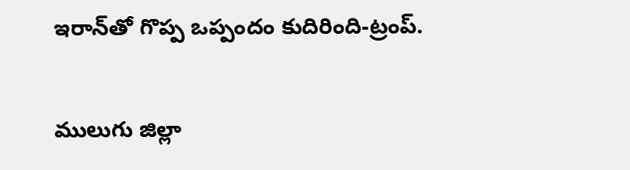ఇరాన్‌తో గొప్ప ఒప్పందం కుదిరింది-ట్రంప్.

ములుగు జిల్లా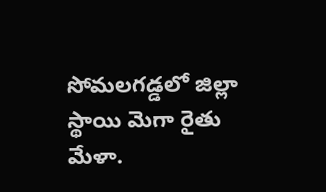సోమలగడ్డలో జిల్లా స్థాయి మెగా రైతు మేళా.